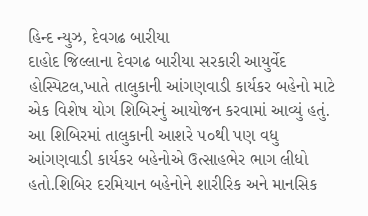હિન્દ ન્યુઝ, દેવગઢ બારીયા
દાહોદ જિલ્લાના દેવગઢ બારીયા સરકારી આયુર્વેદ હોસ્પિટલ,ખાતે તાલુકાની આંગણવાડી કાર્યકર બહેનો માટે એક વિશેષ યોગ શિબિરનું આયોજન કરવામાં આવ્યું હતું.
આ શિબિરમાં તાલુકાની આશરે ૫૦થી પણ વધુ આંગણવાડી કાર્યકર બહેનોએ ઉત્સાહભેર ભાગ લીધો હતો.શિબિર દરમિયાન બહેનોને શારીરિક અને માનસિક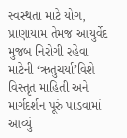સ્વસ્થતા માટે યોગ, પ્રાણાયામ તેમજ આયુર્વેદ મુજબ નિરોગી રહેવા માટેની ‘ઋતુચર્યા’વિશે વિસ્તૃત માહિતી અને માર્ગદર્શન પૂરું પાડવામાં આવ્યું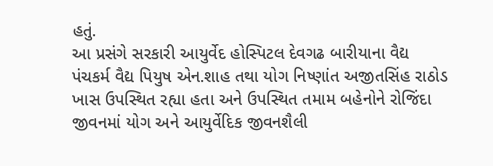હતું.
આ પ્રસંગે સરકારી આયુર્વેદ હોસ્પિટલ દેવગઢ બારીયાના વૈદ્ય પંચકર્મ વૈદ્ય પિયુષ એન.શાહ તથા યોગ નિષ્ણાંત અજીતસિંહ રાઠોડ ખાસ ઉપસ્થિત રહ્યા હતા અને ઉપસ્થિત તમામ બહેનોને રોજિંદા જીવનમાં યોગ અને આયુર્વેદિક જીવનશૈલી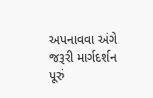અપનાવવા અંગે જરૂરી માર્ગદર્શન પૂરું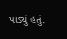પાડ્યું હતું.